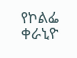የኮልፌ ቀራኒዮ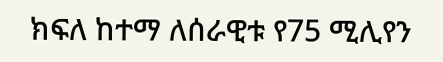ክፍለ ከተማ ለሰራዊቱ የ75 ሚሊየን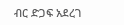ብር ድጋፍ አደረገ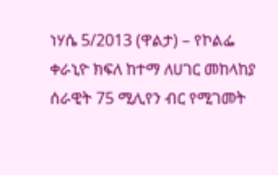ነሃሴ 5/2013 (ዋልታ) – የኮልፌ ቀራኒዮ ክፍለ ከተማ ለሀገር መከላከያ ሰራዊት 75 ሚሊየን ብር የሚገመት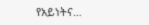የአይነትና…